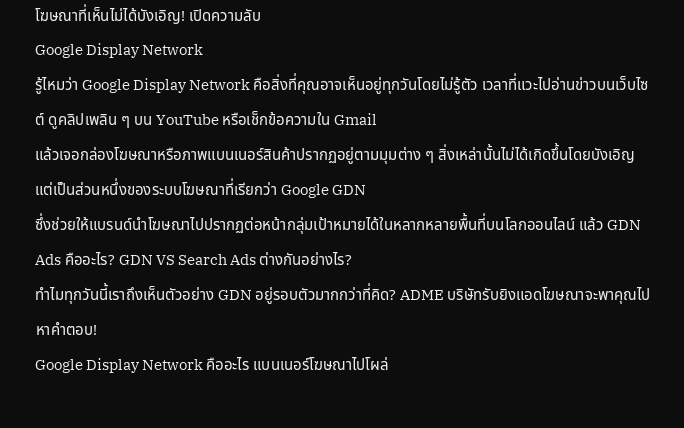โฆษณาที่เห็นไม่ได้บังเอิญ! เปิดความลับ
Google Display Network
รู้ไหมว่า Google Display Network คือสิ่งที่คุณอาจเห็นอยู่ทุกวันโดยไม่รู้ตัว เวลาที่แวะไปอ่านข่าวบนเว็บไซต์ ดูคลิปเพลิน ๆ บน YouTube หรือเช็กข้อความใน Gmail
แล้วเจอกล่องโฆษณาหรือภาพแบนเนอร์สินค้าปรากฏอยู่ตามมุมต่าง ๆ สิ่งเหล่านั้นไม่ได้เกิดขึ้นโดยบังเอิญ แต่เป็นส่วนหนึ่งของระบบโฆษณาที่เรียกว่า Google GDN
ซึ่งช่วยให้แบรนด์นำโฆษณาไปปรากฏต่อหน้ากลุ่มเป้าหมายได้ในหลากหลายพื้นที่บนโลกออนไลน์ แล้ว GDN Ads คืออะไร? GDN VS Search Ads ต่างกันอย่างไร?
ทำไมทุกวันนี้เราถึงเห็นตัวอย่าง GDN อยู่รอบตัวมากกว่าที่คิด? ADME บริษัทรับยิงแอดโฆษณาจะพาคุณไปหาคำตอบ!
Google Display Network คืออะไร แบนเนอร์โฆษณาไปโผล่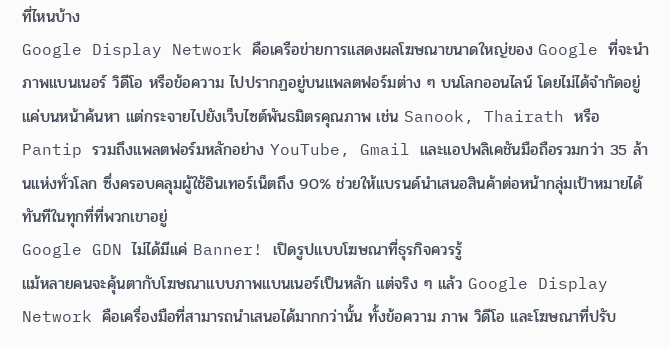ที่ไหนบ้าง
Google Display Network คือเครือข่ายการแสดงผลโฆษณาขนาดใหญ่ของ Google ที่จะนำภาพแบนเนอร์ วิดีโอ หรือข้อความ ไปปรากฏอยู่บนแพลตฟอร์มต่าง ๆ บนโลกออนไลน์ โดยไม่ได้จำกัดอยู่แค่บนหน้าค้นหา แต่กระจายไปยังเว็บไซต์พันธมิตรคุณภาพ เช่น Sanook, Thairath หรือ Pantip รวมถึงแพลตฟอร์มหลักอย่าง YouTube, Gmail และแอปพลิเคชันมือถือรวมกว่า 35 ล้านแห่งทั่วโลก ซึ่งครอบคลุมผู้ใช้อินเทอร์เน็ตถึง 90% ช่วยให้แบรนด์นำเสนอสินค้าต่อหน้ากลุ่มเป้าหมายได้ทันทีในทุกที่ที่พวกเขาอยู่
Google GDN ไม่ได้มีแค่ Banner! เปิดรูปแบบโฆษณาที่ธุรกิจควรรู้
แม้หลายคนจะคุ้นตากับโฆษณาแบบภาพแบนเนอร์เป็นหลัก แต่จริง ๆ แล้ว Google Display Network คือเครื่องมือที่สามารถนำเสนอได้มากกว่านั้น ทั้งข้อความ ภาพ วิดีโอ และโฆษณาที่ปรับ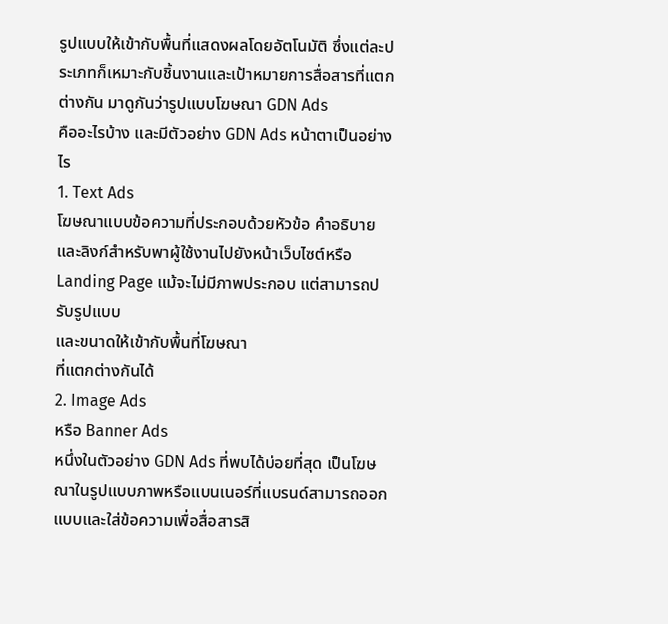รูปแบบให้เข้ากับพื้นที่แสดงผลโดยอัตโนมัติ ซึ่งแต่ละประเภทก็เหมาะกับชิ้นงานและเป้าหมายการสื่อสารที่แตกต่างกัน มาดูกันว่ารูปแบบโฆษณา GDN Ads
คืออะไรบ้าง และมีตัวอย่าง GDN Ads หน้าตาเป็นอย่างไร
1. Text Ads
โฆษณาแบบข้อความที่ประกอบด้วยหัวข้อ คำอธิบาย และลิงก์สำหรับพาผู้ใช้งานไปยังหน้าเว็บไซต์หรือ Landing Page แม้จะไม่มีภาพประกอบ แต่สามารถปรับรูปแบบ
และขนาดให้เข้ากับพื้นที่โฆษณา
ที่แตกต่างกันได้
2. Image Ads
หรือ Banner Ads
หนึ่งในตัวอย่าง GDN Ads ที่พบได้บ่อยที่สุด เป็นโฆษณาในรูปแบบภาพหรือแบนเนอร์ที่แบรนด์สามารถออกแบบและใส่ข้อความเพื่อสื่อสารสิ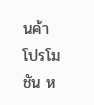นค้า โปรโมชัน ห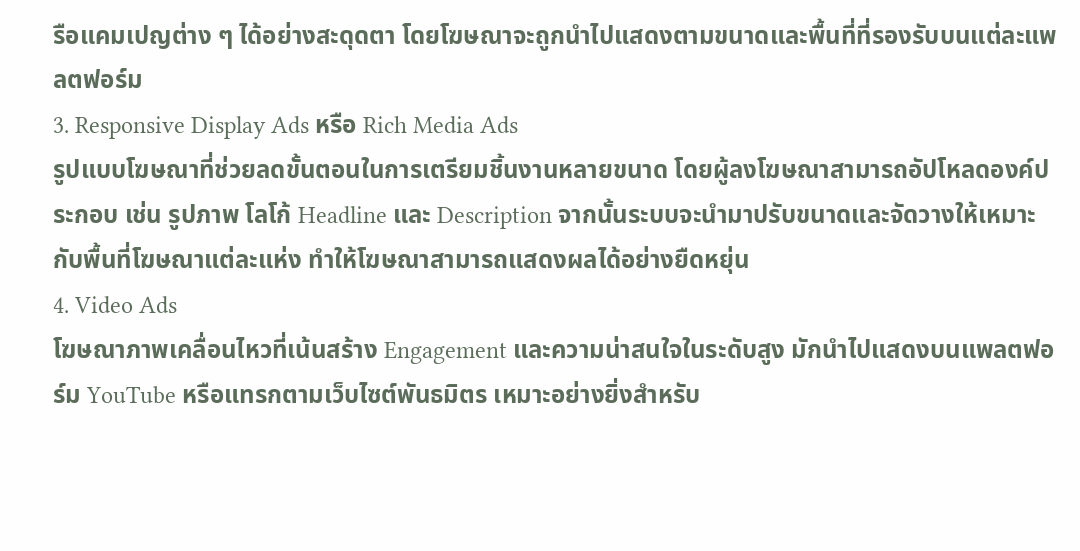รือแคมเปญต่าง ๆ ได้อย่างสะดุดตา โดยโฆษณาจะถูกนำไปแสดงตามขนาดและพื้นที่ที่รองรับบนแต่ละแพลตฟอร์ม
3. Responsive Display Ads หรือ Rich Media Ads
รูปแบบโฆษณาที่ช่วยลดขั้นตอนในการเตรียมชิ้นงานหลายขนาด โดยผู้ลงโฆษณาสามารถอัปโหลดองค์ประกอบ เช่น รูปภาพ โลโก้ Headline และ Description จากนั้นระบบจะนำมาปรับขนาดและจัดวางให้เหมาะกับพื้นที่โฆษณาแต่ละแห่ง ทำให้โฆษณาสามารถแสดงผลได้อย่างยืดหยุ่น
4. Video Ads
โฆษณาภาพเคลื่อนไหวที่เน้นสร้าง Engagement และความน่าสนใจในระดับสูง มักนำไปแสดงบนแพลตฟอร์ม YouTube หรือแทรกตามเว็บไซต์พันธมิตร เหมาะอย่างยิ่งสำหรับ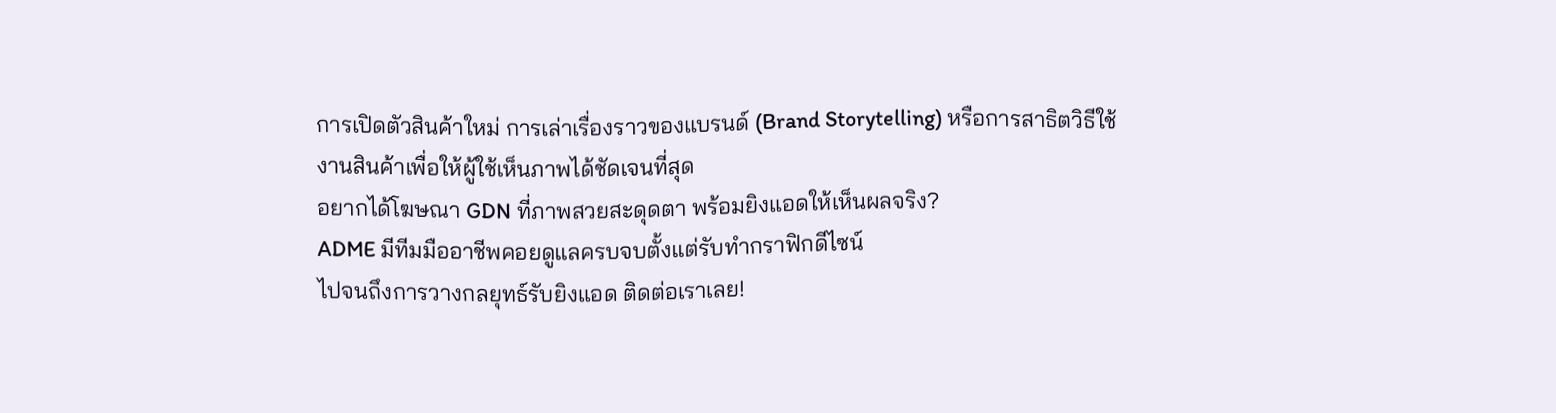การเปิดตัวสินค้าใหม่ การเล่าเรื่องราวของแบรนด์ (Brand Storytelling) หรือการสาธิตวิธีใช้งานสินค้าเพื่อให้ผู้ใช้เห็นภาพได้ชัดเจนที่สุด
อยากได้โฆษณา GDN ที่ภาพสวยสะดุดตา พร้อมยิงแอดให้เห็นผลจริง?
ADME มีทีมมืออาชีพคอยดูแลครบจบตั้งแต่รับทำกราฟิกดีไซน์
ไปจนถึงการวางกลยุทธ์รับยิงแอด ติดต่อเราเลย!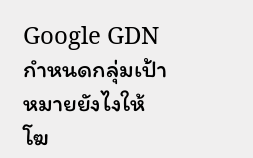Google GDN กำหนดกลุ่มเป้าหมายยังไงให้โฆ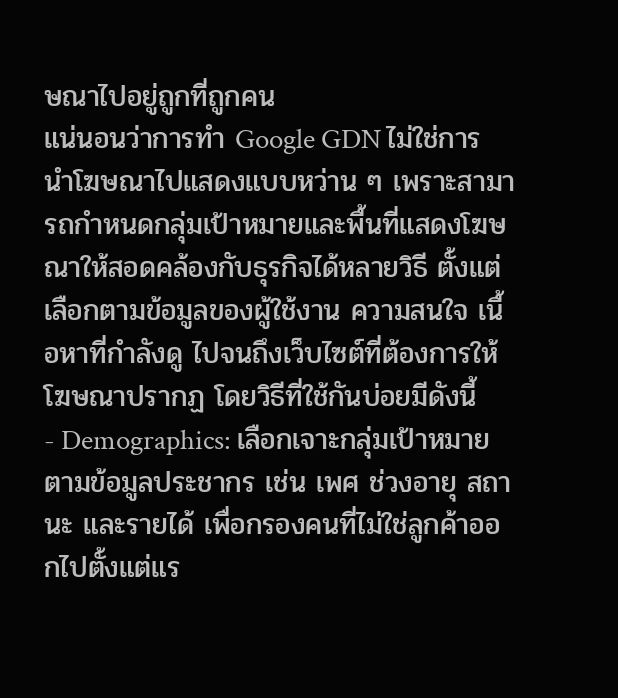ษณาไปอยู่ถูกที่ถูกคน
แน่นอนว่าการทำ Google GDN ไม่ใช่การนำโฆษณาไปแสดงแบบหว่าน ๆ เพราะสามารถกำหนดกลุ่มเป้าหมายและพื้นที่แสดงโฆษณาให้สอดคล้องกับธุรกิจได้หลายวิธี ตั้งแต่เลือกตามข้อมูลของผู้ใช้งาน ความสนใจ เนื้อหาที่กำลังดู ไปจนถึงเว็บไซต์ที่ต้องการให้โฆษณาปรากฏ โดยวิธีที่ใช้กันบ่อยมีดังนี้
- Demographics: เลือกเจาะกลุ่มเป้าหมายตามข้อมูลประชากร เช่น เพศ ช่วงอายุ สถานะ และรายได้ เพื่อกรองคนที่ไม่ใช่ลูกค้าออกไปตั้งแต่แร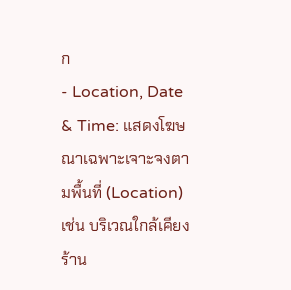ก
- Location, Date & Time: แสดงโฆษณาเฉพาะเจาะจงตามพื้นที่ (Location) เช่น บริเวณใกล้เคียงร้าน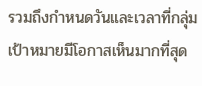รวมถึงกำหนดวันและเวลาที่กลุ่มเป้าหมายมีโอกาสเห็นมากที่สุด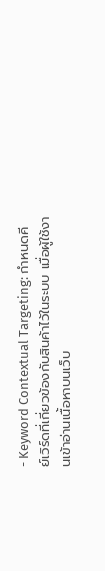- Keyword Contextual Targeting: กำหนดคีย์เวิร์ดที่เกี่ยวข้องกับสินค้าไว้ในระบบ เมื่อผู้ใช้งานเข้าอ่านเนื้อหาบนเว็บ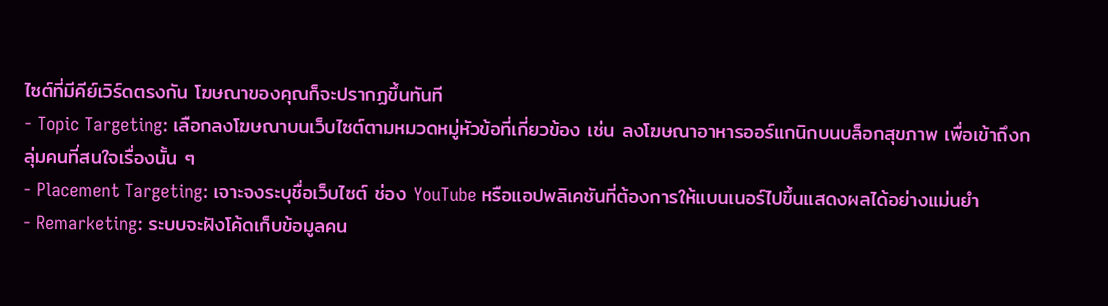ไซต์ที่มีคีย์เวิร์ดตรงกัน โฆษณาของคุณก็จะปรากฏขึ้นทันที
- Topic Targeting: เลือกลงโฆษณาบนเว็บไซต์ตามหมวดหมู่หัวข้อที่เกี่ยวข้อง เช่น ลงโฆษณาอาหารออร์แกนิกบนบล็อกสุขภาพ เพื่อเข้าถึงกลุ่มคนที่สนใจเรื่องนั้น ๆ
- Placement Targeting: เจาะจงระบุชื่อเว็บไซต์ ช่อง YouTube หรือแอปพลิเคชันที่ต้องการให้แบนเนอร์ไปขึ้นแสดงผลได้อย่างแม่นยำ
- Remarketing: ระบบจะฝังโค้ดเก็บข้อมูลคน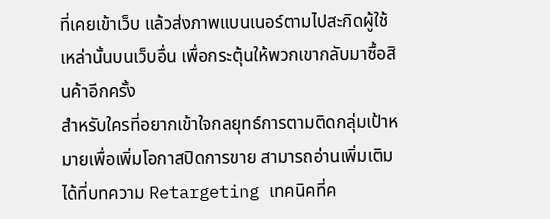ที่เคยเข้าเว็บ แล้วส่งภาพแบนเนอร์ตามไปสะกิดผู้ใช้เหล่านั้นบนเว็บอื่น เพื่อกระตุ้นให้พวกเขากลับมาซื้อสินค้าอีกครั้ง
สำหรับใครที่อยากเข้าใจกลยุทธ์การตามติดกลุ่มเป้าหมายเพื่อเพิ่มโอกาสปิดการขาย สามารถอ่านเพิ่มเติมได้ที่บทความ Retargeting เทคนิคที่ค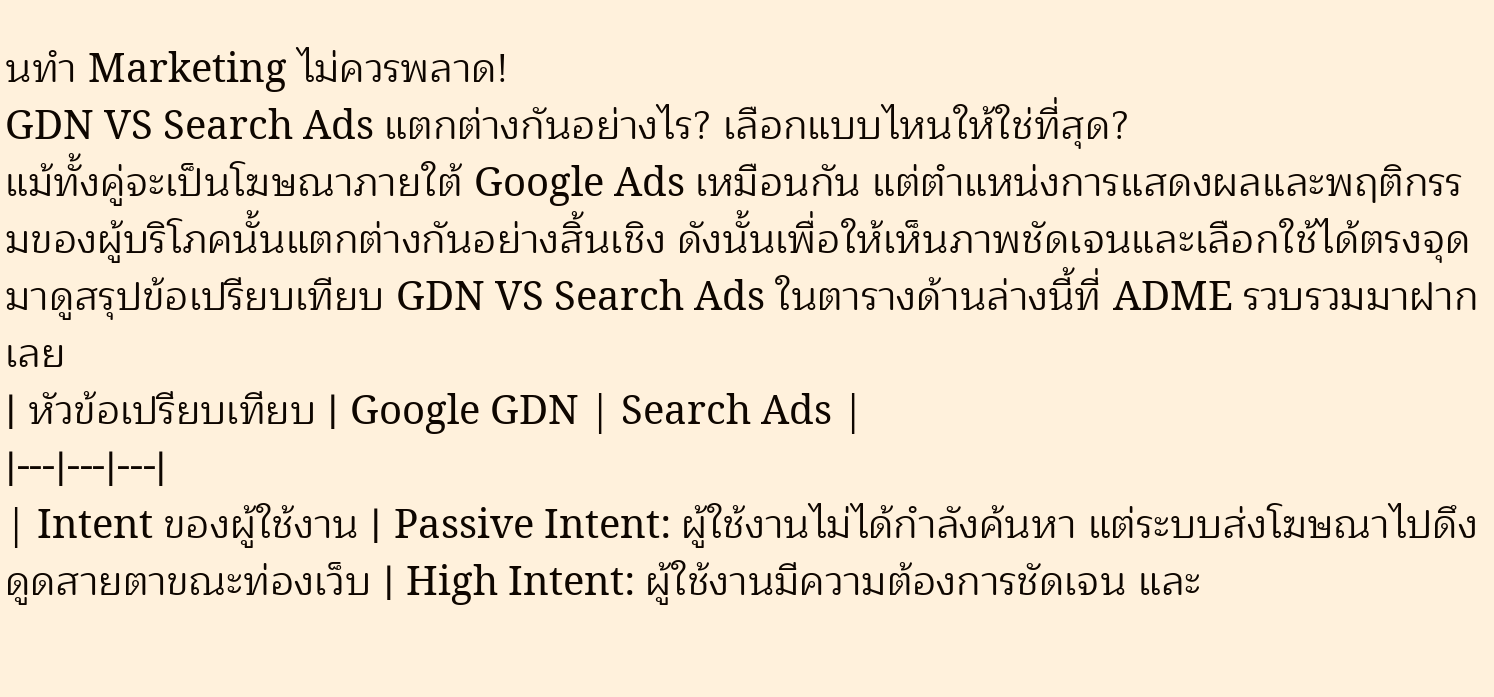นทำ Marketing ไม่ควรพลาด!
GDN VS Search Ads แตกต่างกันอย่างไร? เลือกแบบไหนให้ใช่ที่สุด?
แม้ทั้งคู่จะเป็นโฆษณาภายใต้ Google Ads เหมือนกัน แต่ตำแหน่งการแสดงผลและพฤติกรรมของผู้บริโภคนั้นแตกต่างกันอย่างสิ้นเชิง ดังนั้นเพื่อให้เห็นภาพชัดเจนและเลือกใช้ได้ตรงจุด มาดูสรุปข้อเปรียบเทียบ GDN VS Search Ads ในตารางด้านล่างนี้ที่ ADME รวบรวมมาฝากเลย
| หัวข้อเปรียบเทียบ | Google GDN | Search Ads |
|---|---|---|
| Intent ของผู้ใช้งาน | Passive Intent: ผู้ใช้งานไม่ได้กำลังค้นหา แต่ระบบส่งโฆษณาไปดึงดูดสายตาขณะท่องเว็บ | High Intent: ผู้ใช้งานมีความต้องการชัดเจน และ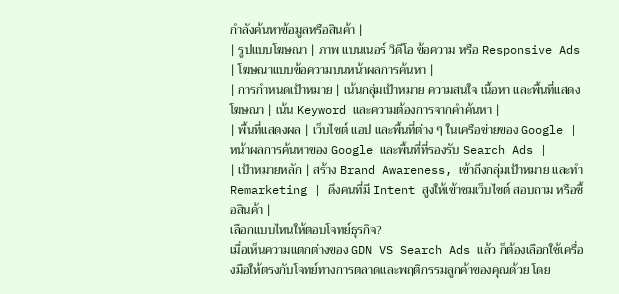กำลังค้นหาข้อมูลหรือสินค้า |
| รูปแบบโฆษณา | ภาพ แบนเนอร์ วิดีโอ ข้อความ หรือ Responsive Ads | โฆษณาแบบข้อความบนหน้าผลการค้นหา |
| การกำหนดเป้าหมาย | เน้นกลุ่มเป้าหมาย ความสนใจ เนื้อหา และพื้นที่แสดงโฆษณา | เน้น Keyword และความต้องการจากคำค้นหา |
| พื้นที่แสดงผล | เว็บไซต์ แอป และพื้นที่ต่าง ๆ ในเครือข่ายของ Google | หน้าผลการค้นหาของ Google และพื้นที่ที่รองรับ Search Ads |
| เป้าหมายหลัก | สร้าง Brand Awareness, เข้าถึงกลุ่มเป้าหมาย และทำ Remarketing | ดึงคนที่มี Intent สูงให้เข้าชมเว็บไซต์ สอบถาม หรือซื้อสินค้า |
เลือกแบบไหนให้ตอบโจทย์ธุรกิจ?
เมื่อเห็นความแตกต่างของ GDN VS Search Ads แล้ว ก็ต้องเลือกใช้เครื่องมือให้ตรงกับโจทย์ทางการตลาดและพฤติกรรมลูกค้าของคุณด้วย โดย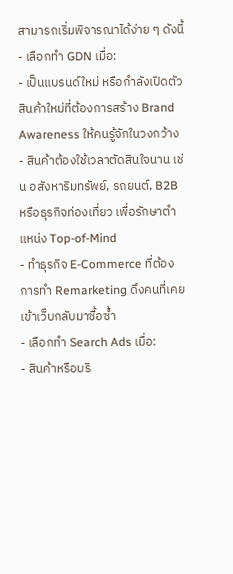สามารถเริ่มพิจารณาได้ง่าย ๆ ดังนี้
- เลือกทำ GDN เมื่อ:
- เป็นแบรนด์ใหม่ หรือกำลังเปิดตัวสินค้าใหม่ที่ต้องการสร้าง Brand Awareness ให้คนรู้จักในวงกว้าง
- สินค้าต้องใช้เวลาตัดสินใจนาน เช่น อสังหาริมทรัพย์, รถยนต์, B2B หรือธุรกิจท่องเที่ยว เพื่อรักษาตำแหน่ง Top-of-Mind
- ทำธุรกิจ E-Commerce ที่ต้องการทำ Remarketing ดึงคนที่เคยเข้าเว็บกลับมาซื้อซ้ำ
- เลือกทำ Search Ads เมื่อ:
- สินค้าหรือบริ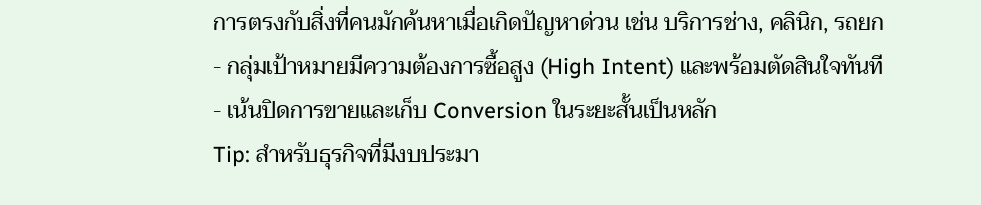การตรงกับสิ่งที่คนมักค้นหาเมื่อเกิดปัญหาด่วน เช่น บริการช่าง, คลินิก, รถยก
- กลุ่มเป้าหมายมีความต้องการซื้อสูง (High Intent) และพร้อมตัดสินใจทันที
- เน้นปิดการขายและเก็บ Conversion ในระยะสั้นเป็นหลัก
Tip: สำหรับธุรกิจที่มีงบประมา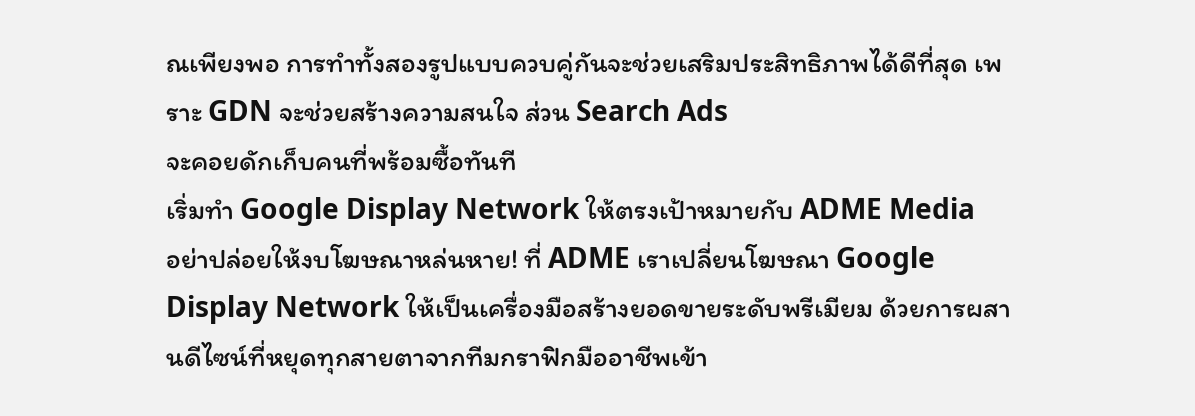ณเพียงพอ การทำทั้งสองรูปแบบควบคู่กันจะช่วยเสริมประสิทธิภาพได้ดีที่สุด เพราะ GDN จะช่วยสร้างความสนใจ ส่วน Search Ads
จะคอยดักเก็บคนที่พร้อมซื้อทันที
เริ่มทำ Google Display Network ให้ตรงเป้าหมายกับ ADME Media
อย่าปล่อยให้งบโฆษณาหล่นหาย! ที่ ADME เราเปลี่ยนโฆษณา Google Display Network ให้เป็นเครื่องมือสร้างยอดขายระดับพรีเมียม ด้วยการผสานดีไซน์ที่หยุดทุกสายตาจากทีมกราฟิกมืออาชีพเข้า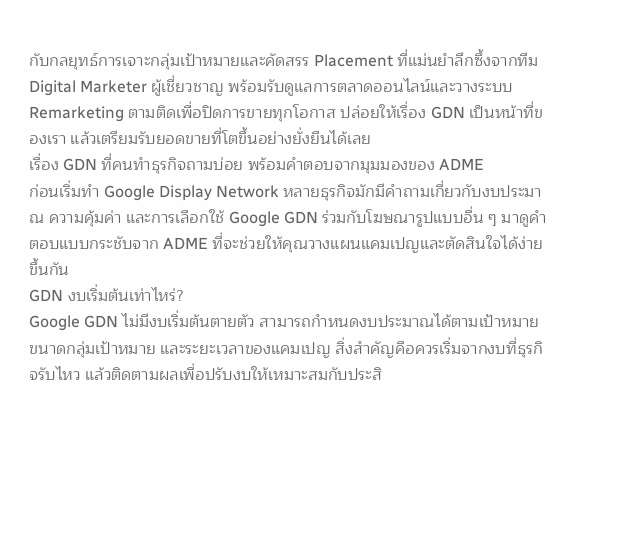กับกลยุทธ์การเจาะกลุ่มเป้าหมายและคัดสรร Placement ที่แม่นยำลึกซึ้งจากทีม Digital Marketer ผู้เชี่ยวชาญ พร้อมรับดูแลการตลาดออนไลน์และวางระบบ Remarketing ตามติดเพื่อปิดการขายทุกโอกาส ปล่อยให้เรื่อง GDN เป็นหน้าที่ของเรา แล้วเตรียมรับยอดขายที่โตขึ้นอย่างยั่งยืนได้เลย
เรื่อง GDN ที่คนทำธุรกิจถามบ่อย พร้อมคำตอบจากมุมมองของ ADME
ก่อนเริ่มทำ Google Display Network หลายธุรกิจมักมีคำถามเกี่ยวกับงบประมาณ ความคุ้มค่า และการเลือกใช้ Google GDN ร่วมกับโฆษณารูปแบบอื่น ๆ มาดูคำตอบแบบกระชับจาก ADME ที่จะช่วยให้คุณวางแผนแคมเปญและตัดสินใจได้ง่ายขึ้นกัน
GDN งบเริ่มต้นเท่าไหร่?
Google GDN ไม่มีงบเริ่มต้นตายตัว สามารถกำหนดงบประมาณได้ตามเป้าหมาย ขนาดกลุ่มเป้าหมาย และระยะเวลาของแคมเปญ สิ่งสำคัญคือควรเริ่มจากงบที่ธุรกิจรับไหว แล้วติดตามผลเพื่อปรับงบให้เหมาะสมกับประสิ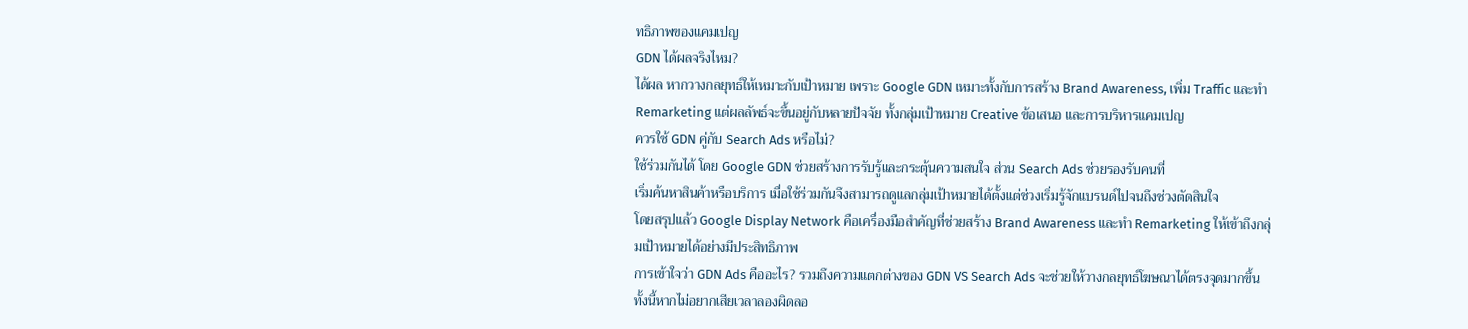ทธิภาพของแคมเปญ
GDN ได้ผลจริงไหม?
ได้ผล หากวางกลยุทธ์ให้เหมาะกับเป้าหมาย เพราะ Google GDN เหมาะทั้งกับการสร้าง Brand Awareness, เพิ่ม Traffic และทำ Remarketing แต่ผลลัพธ์จะขึ้นอยู่กับหลายปัจจัย ทั้งกลุ่มเป้าหมาย Creative ข้อเสนอ และการบริหารแคมเปญ
ควรใช้ GDN คู่กับ Search Ads หรือไม่?
ใช้ร่วมกันได้ โดย Google GDN ช่วยสร้างการรับรู้และกระตุ้นความสนใจ ส่วน Search Ads ช่วยรองรับคนที่
เริ่มค้นหาสินค้าหรือบริการ เมื่อใช้ร่วมกันจึงสามารถดูแลกลุ่มเป้าหมายได้ตั้งแต่ช่วงเริ่มรู้จักแบรนด์ไปจนถึงช่วงตัดสินใจ
โดยสรุปแล้ว Google Display Network คือเครื่องมือสำคัญที่ช่วยสร้าง Brand Awareness และทำ Remarketing ให้เข้าถึงกลุ่มเป้าหมายได้อย่างมีประสิทธิภาพ
การเข้าใจว่า GDN Ads คืออะไร? รวมถึงความแตกต่างของ GDN VS Search Ads จะช่วยให้วางกลยุทธ์โฆษณาได้ตรงจุดมากขึ้น ทั้งนี้หากไม่อยากเสียเวลาลองผิดลอ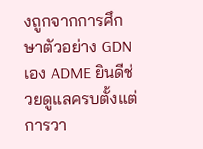งถูกจากการศึกษาตัวอย่าง GDN เอง ADME ยินดีช่วยดูแลครบตั้งแต่การวา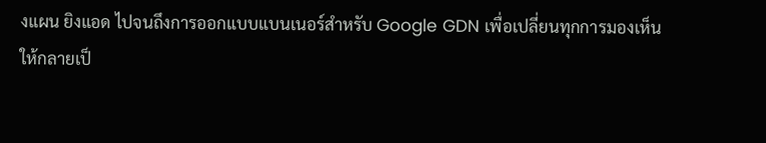งแผน ยิงแอด ไปจนถึงการออกแบบแบนเนอร์สำหรับ Google GDN เพื่อเปลี่ยนทุกการมองเห็น
ให้กลายเป็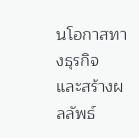นโอกาสทางธุรกิจ และสร้างผลลัพธ์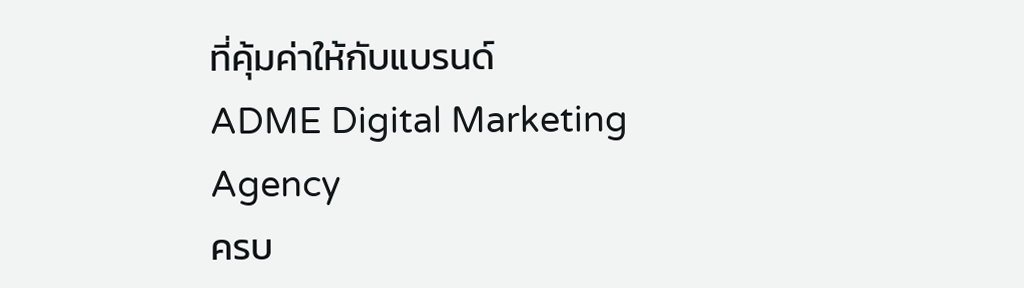ที่คุ้มค่าให้กับแบรนด์
ADME Digital Marketing Agency
ครบ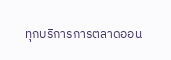ทุกบริการการตลาดออน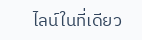ไลน์ในที่เดียว